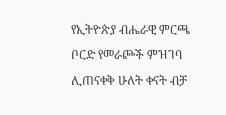የኢትዮጵያ ብሔራዊ ምርጫ ቦርድ የመራጮች ምዝገባ ሊጠናቀቅ ሁለት ቀናት ብቻ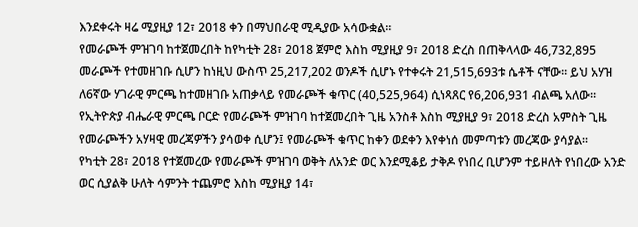እንደቀሩት ዛሬ ሚያዚያ 12፣ 2018 ቀን በማህበራዊ ሚዲያው አሳውቋል።
የመራጮች ምዝገባ ከተጀመረበት ከየካቲት 28፣ 2018 ጀምሮ እስከ ሚያዚያ 9፣ 2018 ድረስ በጠቅላላው 46,732,895 መራጮች የተመዘገቡ ሲሆን ከነዚህ ውስጥ 25,217,202 ወንዶች ሲሆኑ የተቀሩት 21,515,693ቱ ሴቶች ናቸው። ይህ አሃዝ ለ6ኛው ሃገራዊ ምርጫ ከተመዘገቡ አጠቃላይ የመራጮች ቁጥር (40,525,964) ሲነጻጸር የ6,206,931 ብልጫ አለው።
የኢትዮጵያ ብሔራዊ ምርጫ ቦርድ የመራጮች ምዝገባ ከተጀመረበት ጊዜ አንስቶ እስከ ሚያዚያ 9፣ 2018 ድረስ አምስት ጊዜ የመራጮችን አሃዛዊ መረጃዎችን ያሳወቀ ሲሆን፤ የመራጮች ቁጥር ከቀን ወደቀን እየቀነሰ መምጣቱን መረጃው ያሳያል።
የካቲት 28፣ 2018 የተጀመረው የመራጮች ምዝገባ ወቅት ለአንድ ወር እንደሚቆይ ታቅዶ የነበረ ቢሆንም ተይዞለት የነበረው አንድ ወር ሲያልቅ ሁለት ሳምንት ተጨምሮ እስከ ሚያዚያ 14፣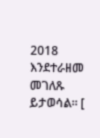2018 እንደተራዘመ መገለጹ ይታወሳል። [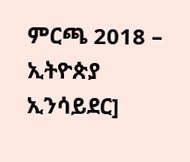ምርጫ 2018 – ኢትዮጵያ ኢንሳይደር]